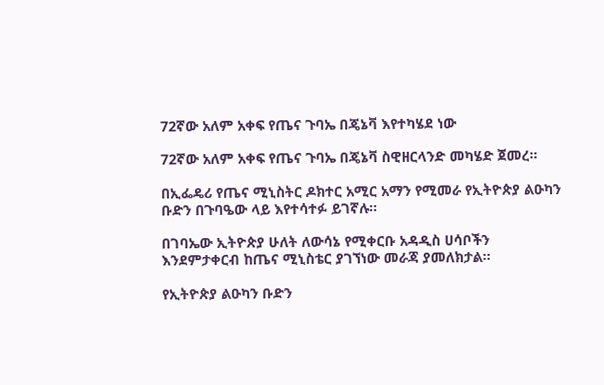72ኛው አለም አቀፍ የጤና ጉባኤ በጄኔቫ እየተካሄደ ነው

72ኛው አለም አቀፍ የጤና ጉባኤ በጄኔቫ ስዊዘርላንድ መካሄድ ጀመረ፡፡

በኢፌዴሪ የጤና ሚኒስትር ዶክተር አሚር አማን የሚመራ የኢትዮጵያ ልዑካን ቡድን በጉባዔው ላይ እየተሳተፉ ይገኛሉ፡፡

በገባኤው ኢትዮጵያ ሁለት ለውሳኔ የሚቀርቡ አዳዲስ ሀሳቦችን እንደምታቀርብ ከጤና ሚኒስቴር ያገኘነው መራጃ ያመለክታል፡፡

የኢትዮጵያ ልዑካን ቡድን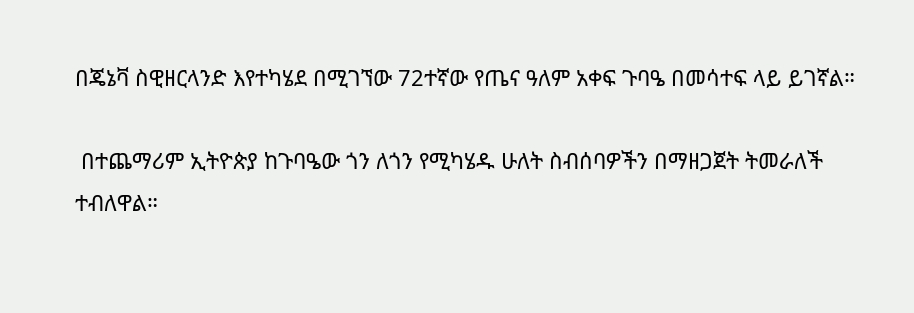በጄኔቫ ስዊዘርላንድ እየተካሄደ በሚገኘው 72ተኛው የጤና ዓለም አቀፍ ጉባዔ በመሳተፍ ላይ ይገኛል።

 በተጨማሪም ኢትዮጵያ ከጉባዔው ጎን ለጎን የሚካሄዱ ሁለት ስብሰባዎችን በማዘጋጀት ትመራለች ተብለዋል።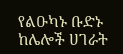የልዑካኑ ቡድኑ ከሌሎች ሀገራት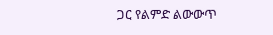ጋር የልምድ ልውውጥ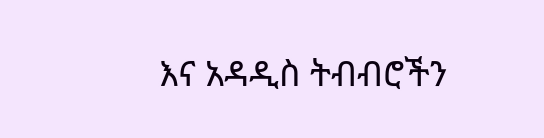እና አዳዲስ ትብብሮችን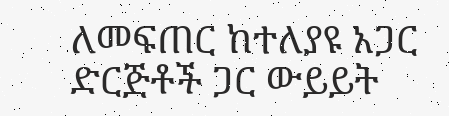ለመፍጠር ከተለያዩ አጋር ድርጅቶች ጋር ውይይት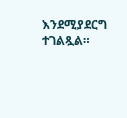እንደሚያደርግ ተገልጿል።